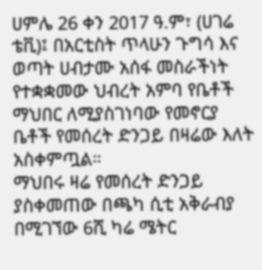ሀምሌ 26 ቀን 2017 ዓ.ም፣ (ሀገሬ ቴቪ)፤ በአርቲስት ጥላሁን ጉግሳ እና ወጣት ሀብታሙ አሰፋ መስራችነት የተቋቋመው ህብረት አምባ የቤቶች ማህበር ለሚያስገነባው የመኖርያ ቤቶች የመሰረት ድንጋይ በዛሬው እለት አስቀምጧል።
ማህበሩ ዛሬ የመሰረት ድንጋይ ያስቀመጠው በጫካ ሲቲ አቅራብያ በሚገኘው 6ሺ ካሬ ሜትር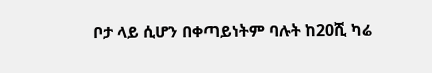ቦታ ላይ ሲሆን በቀጣይነትም ባሉት ከ20ሺ ካሬ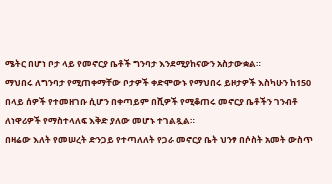ሜትር በሆነ ቦታ ላይ የመኖርያ ቤቶች ግንባታ እንደሚያከናውን አስታውቋል።
ማህበሩ ለግንባታ የሚጠቀማቸው ቦታዎች ቀድሞውኑ የማህበሩ ይዞታዎች እስካሁን ከ150 በላይ ሰዎች የተመዘገቡ ሲሆን በቀጣይም በሺዎች የሚቆጠሩ መኖርያ ቤቶችን ገንብቶ ለነዋሪዎች የማስተላለፍ እቅድ ያለው መሆኑ ተገልጿል።
በዛሬው እለት የመሠረት ድንጋይ የተጣለለት የጋራ መኖርያ ቤት ህንፃ በሶስት አመት ውስጥ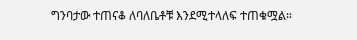ግንባታው ተጠናቆ ለባለቤቶቹ እንደሚተላለፍ ተጠቁሟል።